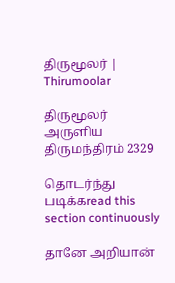திருமூலர் | Thirumoolar

திருமூலர் அருளிய
திருமந்திரம் 2329

தொடர்ந்து படிக்கread this section continuously

தானே அறியான்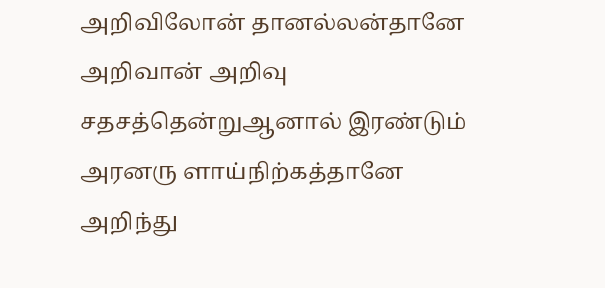அறிவிலோன் தானல்லன்தானே அறிவான் அறிவு சதசத்தென்றுஆனால் இரண்டும் அரனரு ளாய்நிற்கத்தானே அறிந்து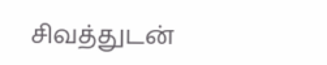சிவத்துடன்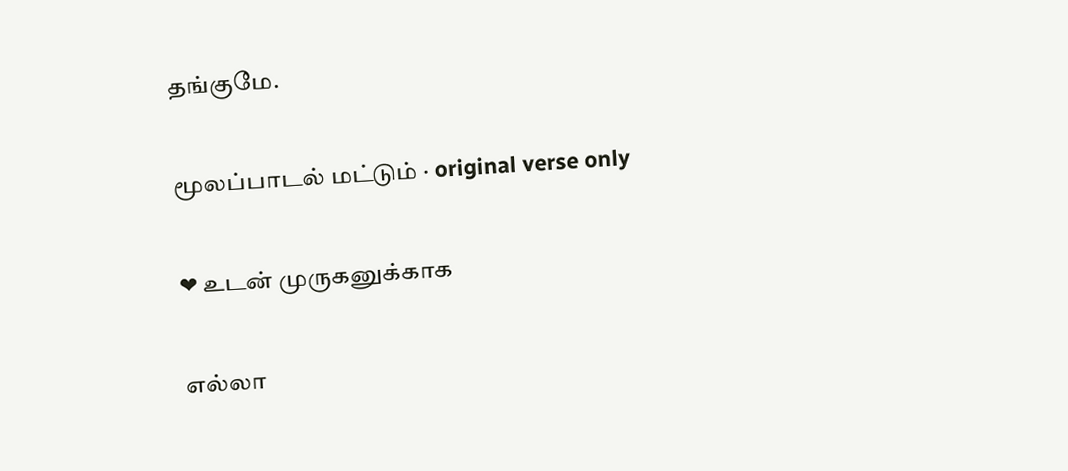தங்குமே.

மூலப்பாடல் மட்டும் · original verse only

❤ உடன் முருகனுக்காக

எல்லா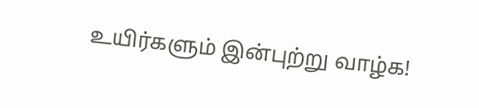உயிர்களும் இன்புற்று வாழ்க!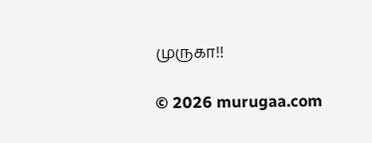முருகா!!

© 2026 murugaa.com